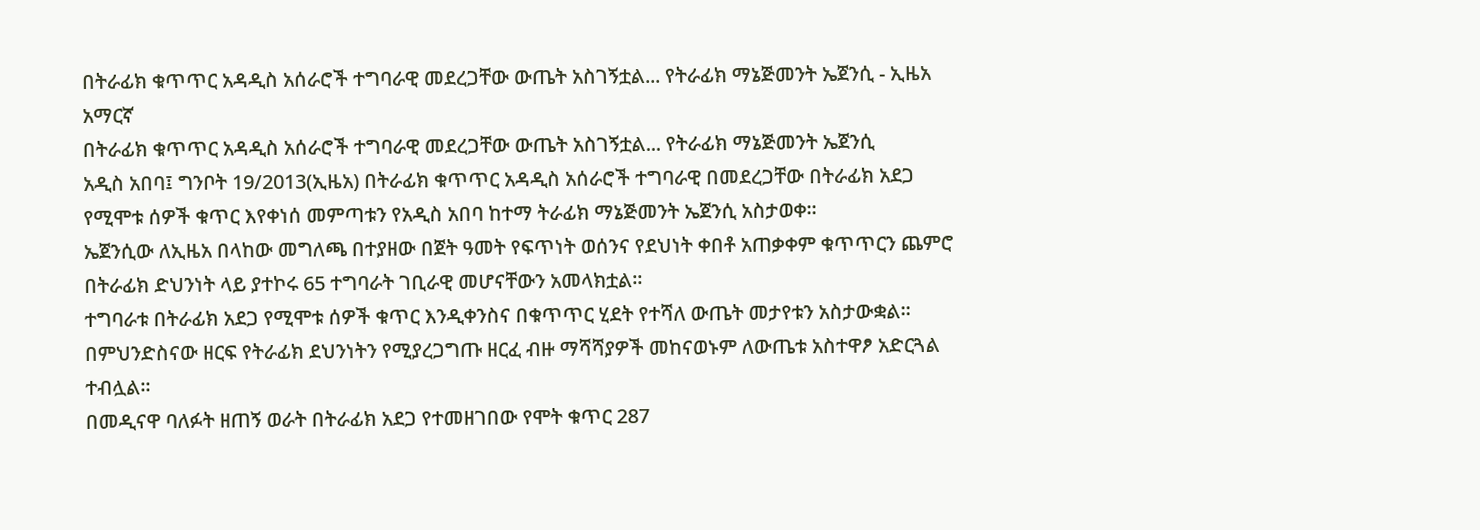በትራፊክ ቁጥጥር አዳዲስ አሰራሮች ተግባራዊ መደረጋቸው ውጤት አስገኝቷል... የትራፊክ ማኔጅመንት ኤጀንሲ - ኢዜአ አማርኛ
በትራፊክ ቁጥጥር አዳዲስ አሰራሮች ተግባራዊ መደረጋቸው ውጤት አስገኝቷል... የትራፊክ ማኔጅመንት ኤጀንሲ
አዲስ አበባ፤ ግንቦት 19/2013(ኢዜአ) በትራፊክ ቁጥጥር አዳዲስ አሰራሮች ተግባራዊ በመደረጋቸው በትራፊክ አደጋ የሚሞቱ ሰዎች ቁጥር እየቀነሰ መምጣቱን የአዲስ አበባ ከተማ ትራፊክ ማኔጅመንት ኤጀንሲ አስታወቀ።
ኤጀንሲው ለኢዜአ በላከው መግለጫ በተያዘው በጀት ዓመት የፍጥነት ወሰንና የደህነት ቀበቶ አጠቃቀም ቁጥጥርን ጨምሮ በትራፊክ ድህንነት ላይ ያተኮሩ 65 ተግባራት ገቢራዊ መሆናቸውን አመላክቷል።
ተግባራቱ በትራፊክ አደጋ የሚሞቱ ሰዎች ቁጥር እንዲቀንስና በቁጥጥር ሂደት የተሻለ ውጤት መታየቱን አስታውቋል።
በምህንድስናው ዘርፍ የትራፊክ ደህንነትን የሚያረጋግጡ ዘርፈ ብዙ ማሻሻያዎች መከናወኑም ለውጤቱ አስተዋፆ አድርጓል ተብሏል።
በመዲናዋ ባለፉት ዘጠኝ ወራት በትራፊክ አደጋ የተመዘገበው የሞት ቁጥር 287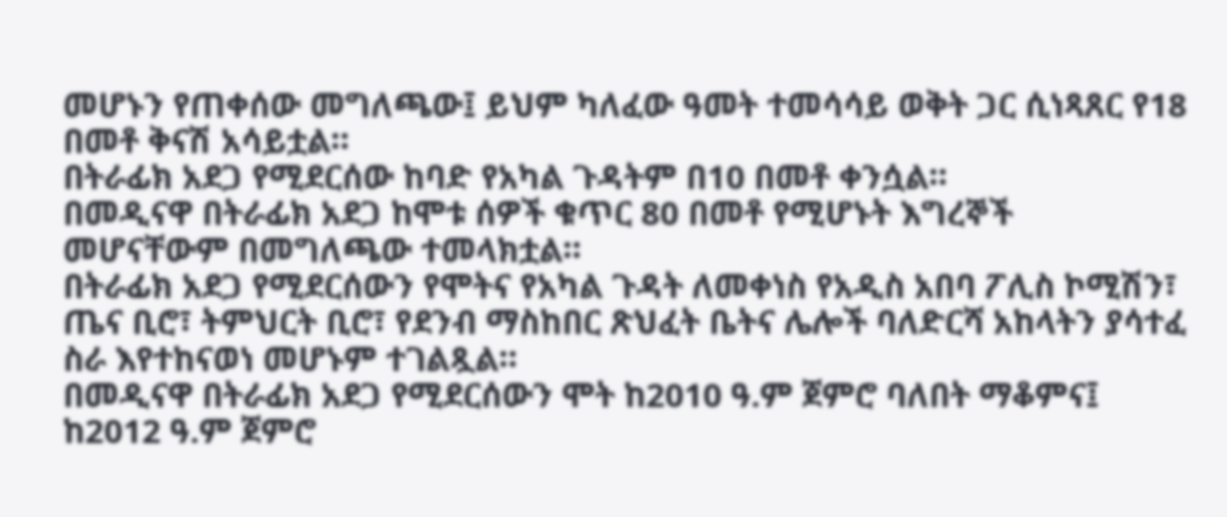መሆኑን የጠቀሰው መግለጫው፤ ይህም ካለፈው ዓመት ተመሳሳይ ወቅት ጋር ሲነጻጸር የ18 በመቶ ቅናሽ አሳይቷል።
በትራፊክ አደጋ የሚደርሰው ከባድ የአካል ጉዳትም በ10 በመቶ ቀንሷል።
በመዲናዋ በትራፊክ አደጋ ከሞቱ ሰዎች ቁጥር 80 በመቶ የሚሆኑት እግረኞች መሆናቸውም በመግለጫው ተመላክቷል።
በትራፊክ አደጋ የሚደርሰውን የሞትና የአካል ጉዳት ለመቀነስ የአዲስ አበባ ፖሊስ ኮሚሽን፣ ጤና ቢሮ፣ ትምህርት ቢሮ፣ የደንብ ማስከበር ጽህፈት ቤትና ሌሎች ባለድርሻ አከላትን ያሳተፈ ስራ እየተከናወነ መሆኑም ተገልጿል።
በመዲናዋ በትራፊክ አደጋ የሚደርሰውን ሞት ከ2010 ዓ.ም ጀምሮ ባለበት ማቆምና፤ ከ2012 ዓ.ም ጀምሮ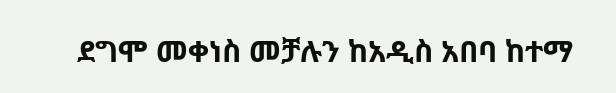ደግሞ መቀነስ መቻሉን ከአዲስ አበባ ከተማ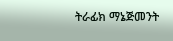ትራፊክ ማኔጅመንት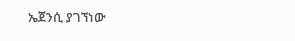ኤጀንሲ ያገኘነው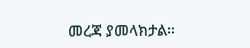መረጃ ያመላክታል።